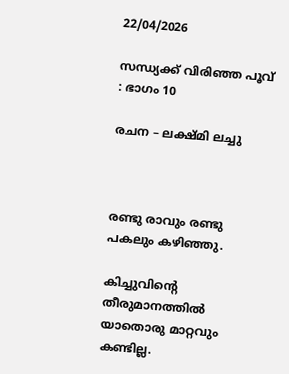22/04/2026

സന്ധ്യക്ക് വിരിഞ്ഞ പൂവ് : ഭാഗം 10

രചന – ലക്ഷ്മി ലച്ചു



രണ്ടു രാവും രണ്ടു പകലും കഴിഞ്ഞു.

കിച്ചുവിന്റെ തീരുമാനത്തിൽ യാതൊരു മാറ്റവും കണ്ടില്ല.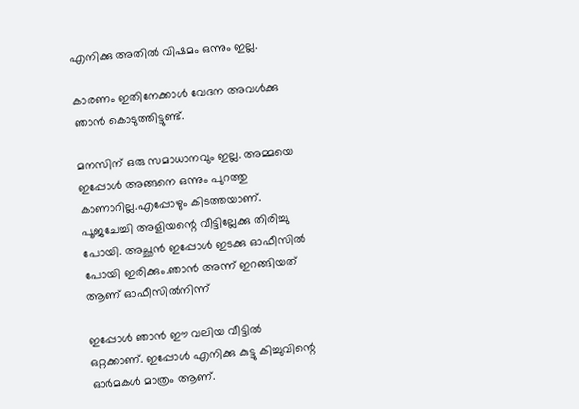എനിക്കു അതിൽ വിഷമം ഒന്നും ഇല്ല.

കാരണം ഇതിനേക്കാൾ വേദന അവൾക്കു ഞാൻ കൊടുത്തിട്ടുണ്ട്.

മനസിന്‌ ഒരു സമാധാനവും ഇല്ല. അമ്മയെ ഇപ്പോൾ അങ്ങനെ ഒന്നും പുറത്തു കാണാറില്ല.എപ്പോഴും കിടത്തയാണ്. പൂജചേച്ചി അളിയന്റെ വീട്ടില്ലേക്കു തിരിച്ചു പോയി. അച്ഛൻ ഇപ്പോൾ ഇടക്കു ഓഫീസിൽ പോയി ഇരിക്കും.ഞാൻ അന്ന് ഇറങ്ങിയത് ആണ് ഓഫീസിൽനിന്ന്

ഇപ്പോൾ ഞാൻ ഈ വലിയ വീട്ടിൽ ഒറ്റക്കാണ്. ഇപ്പോൾ എനിക്കു കുട്ടു കിച്ചുവിന്റെ ഓർമകൾ മാത്രം ആണ്.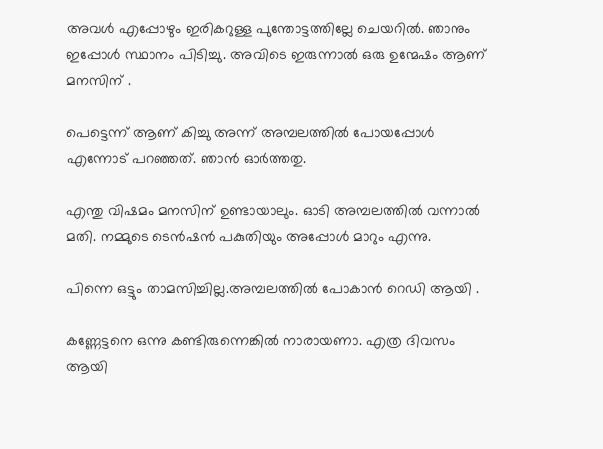അവൾ എപ്പോഴും ഇരികറുള്ള പുന്തോട്ടത്തില്ലേ ചെയറിൽ. ഞാനും ഇപ്പോൾ സ്ഥാനം പിടിച്ചു. അവിടെ ഇരുന്നാൽ ഒരു ഉന്മേഷം ആണ് മനസിന്‌ .

പെട്ടെന്ന് ആണ് കിച്ചു അന്ന് അമ്പലത്തിൽ പോയപ്പോൾ എന്നോട് പറഞ്ഞത്. ഞാൻ ഓർത്തതു.

എന്തു വിഷമം മനസിന്‌ ഉണ്ടായാലും. ഓടി അമ്പലത്തിൽ വന്നാൽ മതി. നമ്മുടെ ടെൻഷൻ പകുതിയും അപ്പോൾ മാറും എന്നു.

പിന്നെ ഒട്ടും താമസിച്ചില്ല.അമ്പലത്തിൽ പോകാൻ റെഡി ആയി .

കണ്ണേട്ടനെ ഒന്നു കണ്ടിരുന്നെങ്കിൽ നാരായണാ. എത്ര ദിവസം ആയി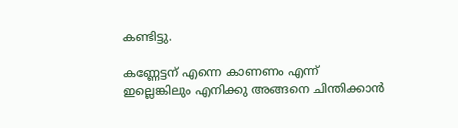കണ്ടിട്ടു.

കണ്ണേട്ടന് എന്നെ കാണണം എന്ന് ഇല്ലെങ്കിലും എനിക്കു അങ്ങനെ ചിന്തിക്കാൻ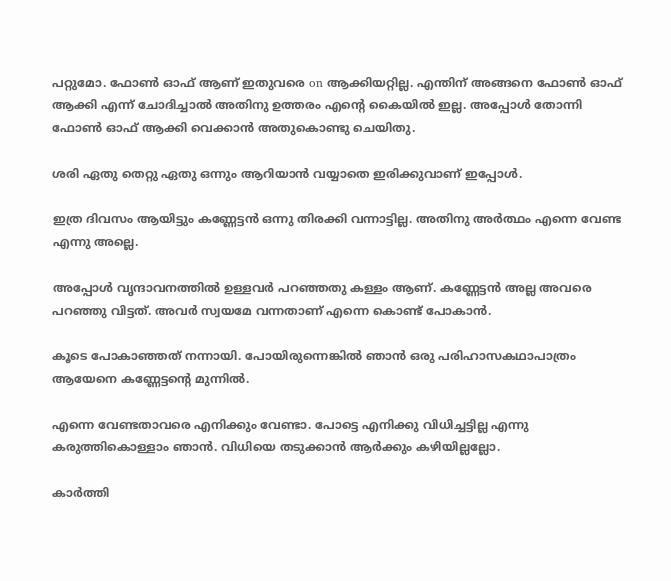പറ്റുമോ. ഫോൺ ഓഫ് ആണ് ഇതുവരെ on ആക്കിയറ്റില്ല. എന്തിന് അങ്ങനെ ഫോൺ ഓഫ് ആക്കി എന്ന് ചോദിച്ചാൽ അതിനു ഉത്തരം എന്റെ കൈയിൽ ഇല്ല. അപ്പോൾ തോന്നി ഫോൺ ഓഫ് ആക്കി വെക്കാൻ അതുകൊണ്ടു ചെയിതു.

ശരി ഏതു തെറ്റു ഏതു ഒന്നും ആറിയാൻ വയ്യാതെ ഇരിക്കുവാണ് ഇപ്പോൾ.

ഇത്ര ദിവസം ആയിട്ടും കണ്ണേട്ടൻ ഒന്നു തിരക്കി വന്നാട്ടില്ല. അതിനു അർത്ഥം എന്നെ വേണ്ട എന്നു അല്ലെ.

അപ്പോൾ വൃന്ദാവനത്തിൽ ഉള്ളവർ പറഞ്ഞതു കള്ളം ആണ്. കണ്ണേട്ടൻ അല്ല അവരെ പറഞ്ഞു വിട്ടത്. അവർ സ്വയമേ വന്നതാണ് എന്നെ കൊണ്ട് പോകാൻ.

കൂടെ പോകാഞ്ഞത് നന്നായി. പോയിരുന്നെങ്കിൽ ഞാൻ ഒരു പരിഹാസകഥാപാത്രം ആയേനെ കണ്ണേട്ടന്റെ മുന്നിൽ.

എന്നെ വേണ്ടതാവരെ എനിക്കും വേണ്ടാ. പോട്ടെ എനിക്കു വിധിച്ചട്ടില്ല എന്നു കരുത്തികൊള്ളാം ഞാൻ. വിധിയെ തടുക്കാൻ ആർക്കും കഴിയില്ലല്ലോ.

കാർത്തി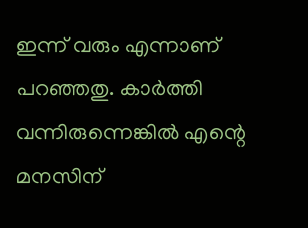ഇന്ന് വരും എന്നാണ് പറഞ്ഞതു. കാർത്തി വന്നിരുന്നെങ്കിൽ എന്റെ മനസിന്‌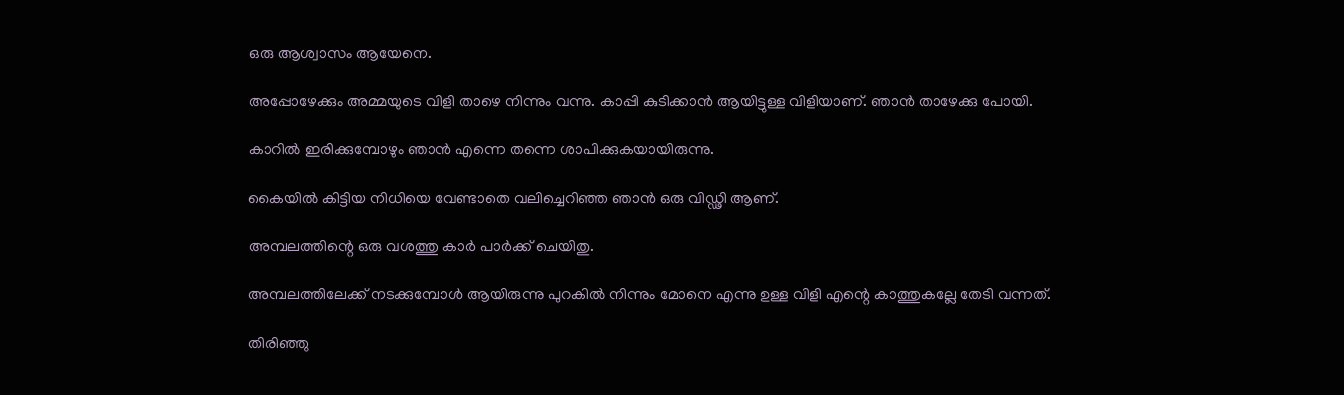ഒരു ആശ്വാസം ആയേനെ.

അപ്പോഴേക്കും അമ്മയുടെ വിളി താഴെ നിന്നും വന്നു. കാപ്പി കുടിക്കാൻ ആയിട്ടുള്ള വിളിയാണ്. ഞാൻ താഴേക്കു പോയി.

കാറിൽ ഇരിക്കുമ്പോഴും ഞാൻ എന്നെ തന്നെ ശാപിക്കുകയായിരുന്നു.

കൈയിൽ കിട്ടിയ നിധിയെ വേണ്ടാതെ വലിച്ചെറിഞ്ഞ ഞാൻ ഒരു വിഡ്ഢി ആണ്.

അമ്പലത്തിന്റെ ഒരു വശത്തു കാർ പാർക്ക് ചെയിതു.

അമ്പലത്തിലേക്ക് നടക്കുമ്പോൾ ആയിരുന്നു പുറകിൽ നിന്നും മോനെ എന്നു ഉള്ള വിളി എന്റെ കാത്തുകല്ലേ തേടി വന്നത്.

തിരിഞ്ഞു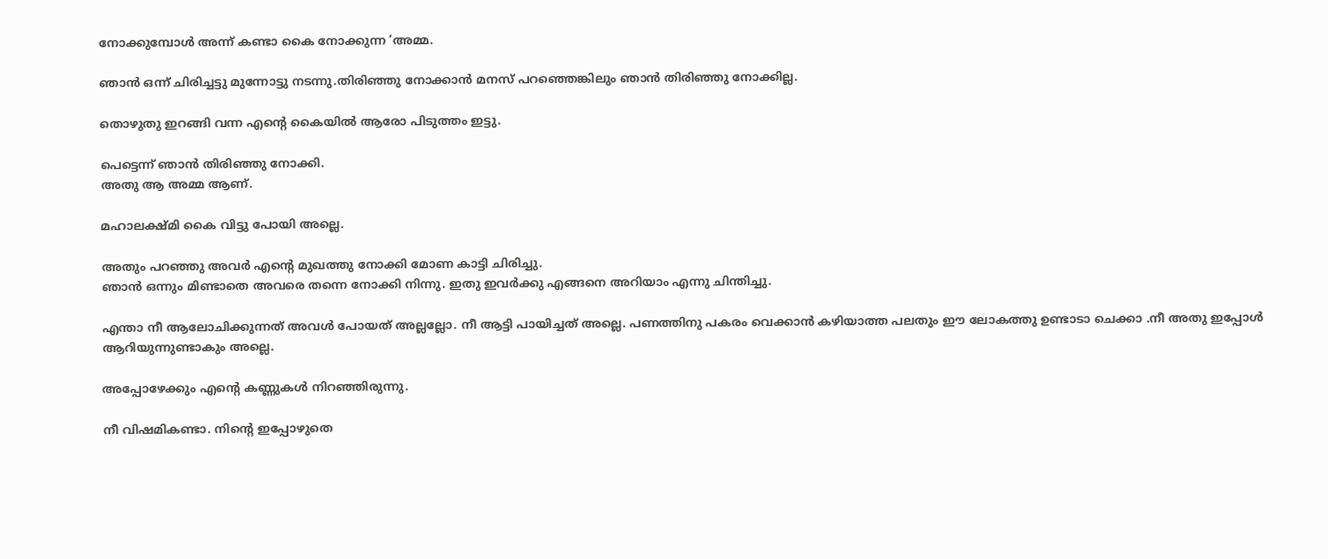നോക്കുമ്പോൾ അന്ന് കണ്ടാ കൈ നോക്കുന്ന ‘അമ്മ.

ഞാൻ ഒന്ന് ചിരിച്ചട്ടു മുന്നോട്ടു നടന്നു.തിരിഞ്ഞു നോക്കാൻ മനസ് പറഞ്ഞെങ്കിലും ഞാൻ തിരിഞ്ഞു നോക്കില്ല.

തൊഴുതു ഇറങ്ങി വന്ന എന്റെ കൈയിൽ ആരോ പിടുത്തം ഇട്ടു.

പെട്ടെന്ന് ഞാൻ തിരിഞ്ഞു നോക്കി.
അതു ആ അമ്മ ആണ്.

മഹാലക്ഷ്മി കൈ വിട്ടു പോയി അല്ലെ.

അതും പറഞ്ഞു അവർ എന്റെ മുഖത്തു നോക്കി മോണ കാട്ടി ചിരിച്ചു.
ഞാൻ ഒന്നും മിണ്ടാതെ അവരെ തന്നെ നോക്കി നിന്നു. ഇതു ഇവർക്കു എങ്ങനെ അറിയാം എന്നു ചിന്തിച്ചു.

എന്താ നീ ആലോചിക്കുന്നത് അവൾ പോയത് അല്ലല്ലോ. നീ ആട്ടി പായിച്ചത് അല്ലെ. പണത്തിനു പകരം വെക്കാൻ കഴിയാത്ത പലതും ഈ ലോകത്തു ഉണ്ടാടാ ചെക്കാ .നീ അതു ഇപ്പോൾ ആറിയുന്നുണ്ടാകും അല്ലെ.

അപ്പോഴേക്കും എന്റെ കണ്ണുകൾ നിറഞ്ഞിരുന്നു.

നീ വിഷമികണ്ടാ. നിന്റെ ഇപ്പോഴുതെ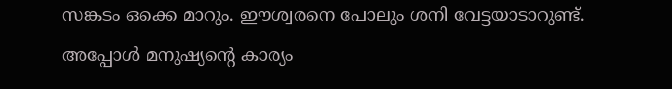സങ്കടം ഒക്കെ മാറും. ഈശ്വരനെ പോലും ശനി വേട്ടയാടാറുണ്ട്. അപ്പോൾ മനുഷ്യന്റെ കാര്യം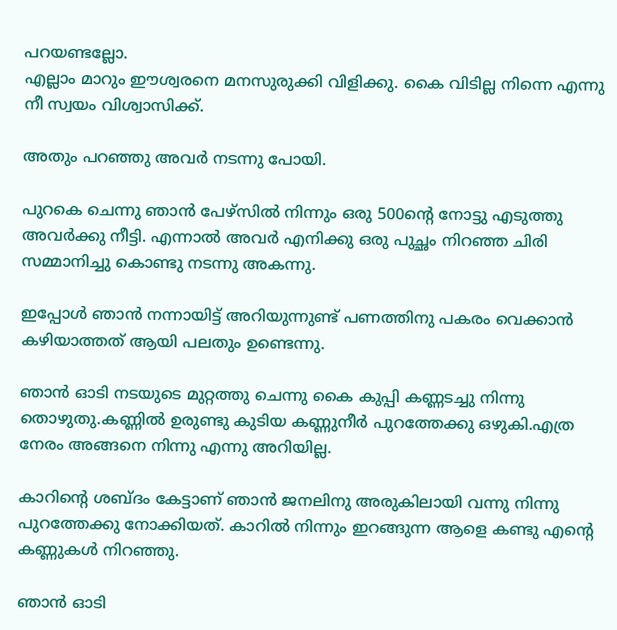പറയണ്ടല്ലോ.
എല്ലാം മാറും ഈശ്വരനെ മനസുരുക്കി വിളിക്കു. കൈ വിടില്ല നിന്നെ എന്നു നീ സ്വയം വിശ്വാസിക്ക്.

അതും പറഞ്ഞു അവർ നടന്നു പോയി.

പുറകെ ചെന്നു ഞാൻ പേഴ്‌സിൽ നിന്നും ഒരു 500ന്റെ നോട്ടു എടുത്തു അവർക്കു നീട്ടി. എന്നാൽ അവർ എനിക്കു ഒരു പുച്ഛം നിറഞ്ഞ ചിരി സമ്മാനിച്ചു കൊണ്ടു നടന്നു അകന്നു.

ഇപ്പോൾ ഞാൻ നന്നായിട്ട് അറിയുന്നുണ്ട് പണത്തിനു പകരം വെക്കാൻ കഴിയാത്തത് ആയി പലതും ഉണ്ടെന്നു.

ഞാൻ ഓടി നടയുടെ മുറ്റത്തു ചെന്നു കൈ കുപ്പി കണ്ണടച്ചു നിന്നു തൊഴുതു.കണ്ണിൽ ഉരുണ്ടു കുടിയ കണ്ണുനീർ പുറത്തേക്കു ഒഴുകി.എത്ര നേരം അങ്ങനെ നിന്നു എന്നു അറിയില്ല.

കാറിന്റെ ശബ്ദം കേട്ടാണ് ഞാൻ ജനലിനു അരുകിലായി വന്നു നിന്നു പുറത്തേക്കു നോക്കിയത്. കാറിൽ നിന്നും ഇറങ്ങുന്ന ആളെ കണ്ടു എന്റെ കണ്ണുകൾ നിറഞ്ഞു.

ഞാൻ ഓടി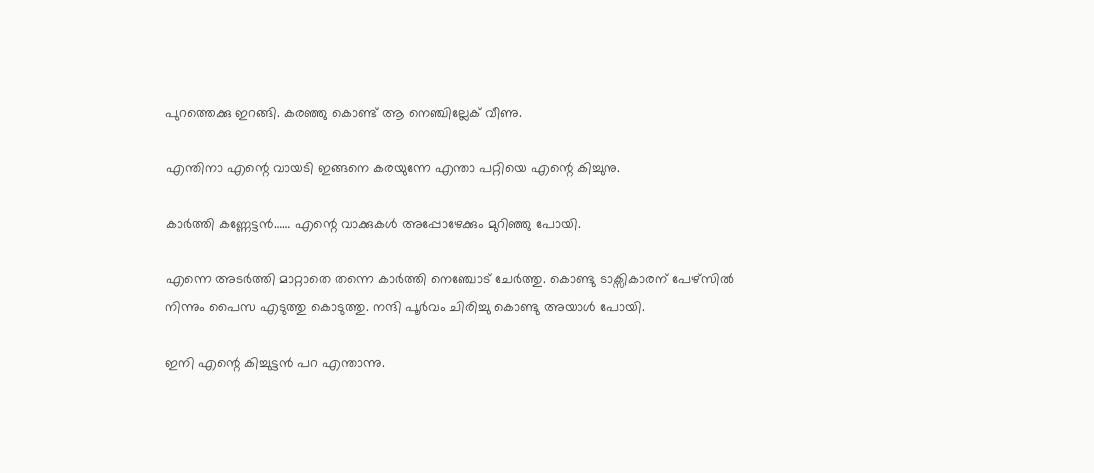പുറത്തെക്കു ഇറങ്ങി. കരഞ്ഞു കൊണ്ട് ആ നെഞ്ചില്ലേക് വീണു.

എന്തിനാ എന്റെ വായടി ഇങ്ങനെ കരയുന്നേ എന്താ പറ്റിയെ എന്റെ കിച്ചുനു.

കാർത്തി കണ്ണേട്ടൻ…… എന്റെ വാക്കുകൾ അപ്പോഴേക്കും മുറിഞ്ഞു പോയി.

എന്നെ അടർത്തി മാറ്റാതെ തന്നെ കാർത്തി നെഞ്ചോട് ചേർത്തു. കൊണ്ടു ടാക്സികാരന് പേഴ്‌സിൽ നിന്നും പൈസ എടുത്തു കൊടുത്തു. നന്ദി പൂർവം ചിരിച്ചു കൊണ്ടു അയാൾ പോയി.

ഇനി എന്റെ കിച്ചുട്ടൻ പറ എന്താന്നു.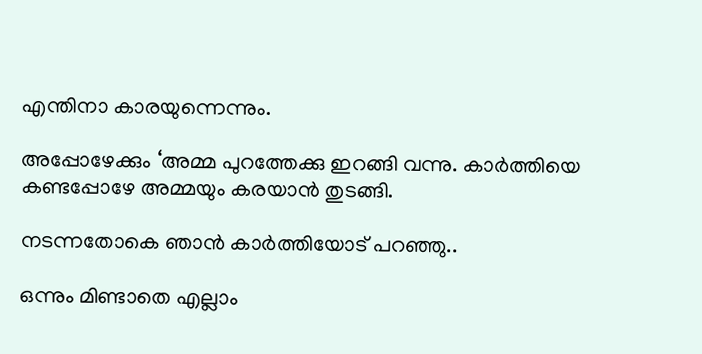എന്തിനാ കാരയുന്നെന്നും.

അപ്പോഴേക്കും ‘അമ്മ പുറത്തേക്കു ഇറങ്ങി വന്നു. കാർത്തിയെ കണ്ടപ്പോഴേ അമ്മയും കരയാൻ തുടങ്ങി.

നടന്നതോകെ ഞാൻ കാർത്തിയോട് പറഞ്ഞു..

ഒന്നും മിണ്ടാതെ എല്ലാം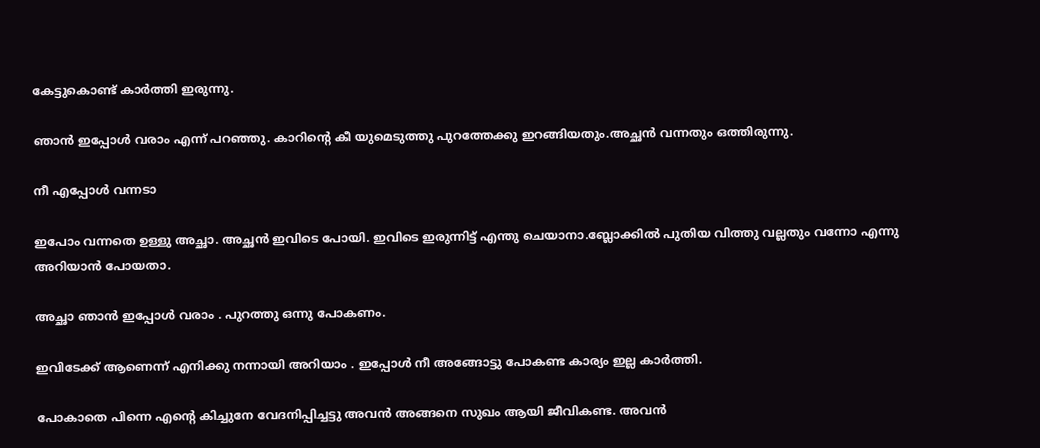കേട്ടുകൊണ്ട് കാർത്തി ഇരുന്നു.

ഞാൻ ഇപ്പോൾ വരാം എന്ന് പറഞ്ഞു. കാറിന്റെ കീ യുമെടുത്തു പുറത്തേക്കു ഇറങ്ങിയതും.അച്ഛൻ വന്നതും ഒത്തിരുന്നു.

നീ എപ്പോൾ വന്നടാ

ഇപോം വന്നതെ ഉള്ളു അച്ഛാ. അച്ഛൻ ഇവിടെ പോയി. ഇവിടെ ഇരുന്നിട്ട് എന്തു ചെയാനാ.ബ്ലോക്കിൽ പുതിയ വിത്തു വല്ലതും വന്നോ എന്നു അറിയാൻ പോയതാ.

അച്ഛാ ഞാൻ ഇപ്പോൾ വരാം . പുറത്തു ഒന്നു പോകണം.

ഇവിടേക്ക് ആണെന്ന് എനിക്കു നന്നായി അറിയാം . ഇപ്പോൾ നീ അങ്ങോട്ടു പോകണ്ട കാര്യം ഇല്ല കാർത്തി.

പോകാതെ പിന്നെ എന്റെ കിച്ചുനേ വേദനിപ്പിച്ചട്ടു അവൻ അങ്ങനെ സുഖം ആയി ജീവികണ്ട. അവൻ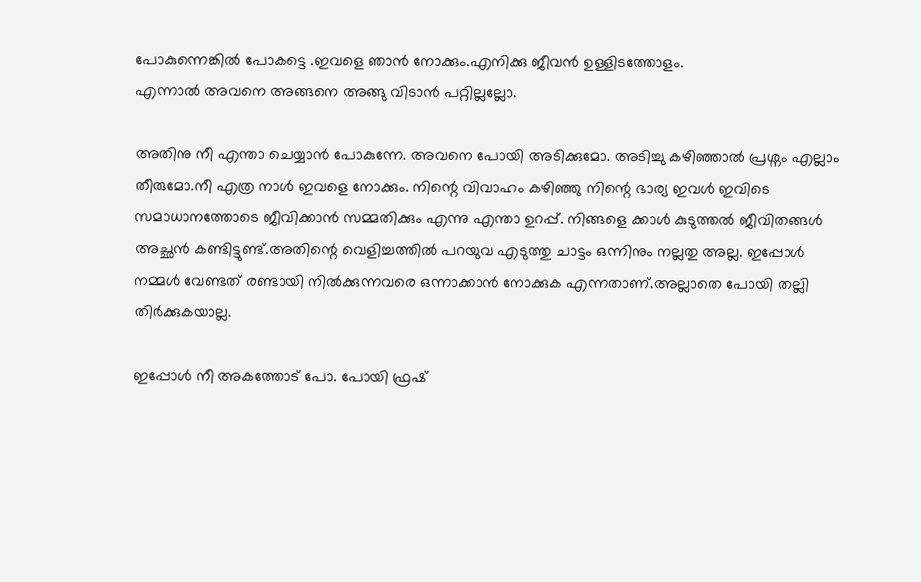പോകുന്നെങ്കിൽ പോകട്ടെ .ഇവളെ ഞാൻ നോക്കും.എനിക്കു ജീവൻ ഉള്ളിടത്തോളം.
എന്നാൽ അവനെ അങ്ങനെ അങ്ങു വിടാൻ പറ്റില്ലല്ലോ.

അതിനു നീ എന്താ ചെയ്യാൻ പോകുന്നേ. അവനെ പോയി അടിക്കുമോ. അടിച്ചു കഴിഞ്ഞാൽ പ്രശ്നം എല്ലാം തീരുമോ.നീ എത്ര നാൾ ഇവളെ നോക്കും. നിന്റെ വിവാഹം കഴിഞ്ഞു നിന്റെ ഭാര്യ ഇവൾ ഇവിടെ സമാധാനത്തോടെ ജീവിക്കാൻ സമ്മതിക്കും എന്നു എന്താ ഉറപ്പ്. നിങ്ങളെ ക്കാൾ കുടുത്തൽ ജീവിതങ്ങൾ അച്ഛൻ കണ്ടിട്ടുണ്ട്.അതിന്റെ വെളിച്ചത്തിൽ പറയുവ എടുത്തു ചാട്ടം ഒന്നിനും നല്ലതു അല്ല. ഇപ്പോൾ നമ്മൾ വേണ്ടത് രണ്ടായി നിൽക്കുന്നവരെ ഒന്നാക്കാൻ നോക്കുക എന്നതാണ്.അല്ലാതെ പോയി തല്ലി തിർക്കുകയാല്ല.

ഇപ്പോൾ നീ അകത്തോട് പോ. പോയി ഫ്രഷ്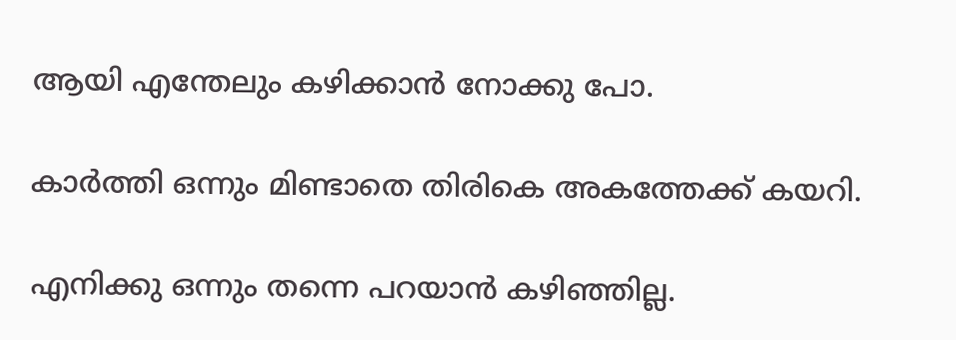ആയി എന്തേലും കഴിക്കാൻ നോക്കു പോ.

കാർത്തി ഒന്നും മിണ്ടാതെ തിരികെ അകത്തേക്ക് കയറി.

എനിക്കു ഒന്നും തന്നെ പറയാൻ കഴിഞ്ഞില്ല.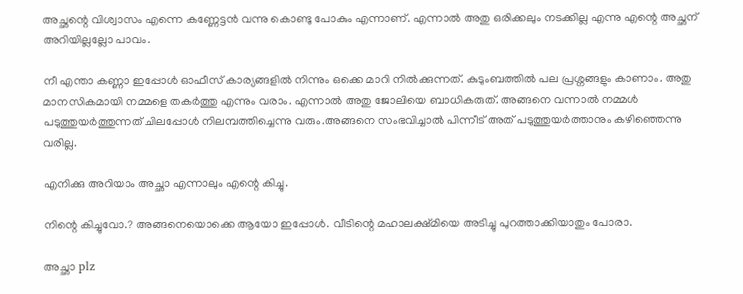അച്ഛന്റെ വിശ്വാസം എന്നെ കണ്ണേട്ടൻ വന്നു കൊണ്ടു പോകും എന്നാണ്. എന്നാൽ അതു ഒരിക്കലും നടക്കില്ല എന്നു എന്റെ അച്ഛന് അറിയില്ലല്ലോ പാവം.

നീ എന്താ കണ്ണാ ഇപ്പോൾ ഓഫീസ് കാര്യങ്ങളിൽ നിന്നും ഒക്കെ മാറി നിൽക്കുന്നത്. കുടുംബത്തിൽ പല പ്രശ്നങ്ങളും കാണാം. അതു മാനസികമായി നമ്മളെ തകർത്തു എന്നും വരാം. എന്നാൽ അതു ജോലിയെ ബാധികരുത്. അങ്ങനെ വന്നാൽ നമ്മൾ പടുത്തുയർത്തുന്നത് ചിലപ്പോൾ നിലമ്പത്തിച്ചെന്നു വരും.അങ്ങനെ സംഭവിച്ചാൽ പിന്നീട് അത് പടുത്തുയർത്താനും കഴിഞ്ഞെന്നു വരില്ല.

എനിക്കു അറിയാം അച്ഛാ എന്നാലും എന്റെ കിച്ചു.

നിന്റെ കിച്ചുവോ.? അങ്ങനെയൊക്കെ ആയോ ഇപ്പോൾ. വീടിന്റെ മഹാലക്ഷ്മിയെ അടിച്ചു പുറത്താക്കിയാതും പോരാ.

അച്ഛാ plz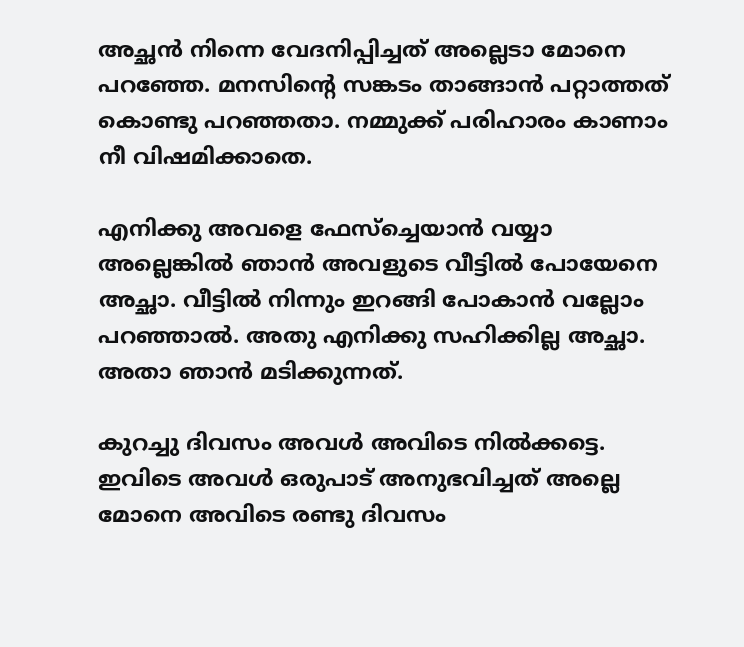അച്ഛൻ നിന്നെ വേദനിപ്പിച്ചത് അല്ലെടാ മോനെ പറഞ്ഞേ. മനസിന്റെ സങ്കടം താങ്ങാൻ പറ്റാത്തത് കൊണ്ടു പറഞ്ഞതാ. നമ്മുക്ക് പരിഹാരം കാണാം നീ വിഷമിക്കാതെ.

എനിക്കു അവളെ ഫേസ്ച്ചെയാൻ വയ്യാ അല്ലെങ്കിൽ ഞാൻ അവളുടെ വീട്ടിൽ പോയേനെ അച്ഛാ. വീട്ടിൽ നിന്നും ഇറങ്ങി പോകാൻ വല്ലോം പറഞ്ഞാൽ. അതു എനിക്കു സഹിക്കില്ല അച്ഛാ. അതാ ഞാൻ മടിക്കുന്നത്.

കുറച്ചു ദിവസം അവൾ അവിടെ നിൽക്കട്ടെ. ഇവിടെ അവൾ ഒരുപാട് അനുഭവിച്ചത്‌ അല്ലെ മോനെ അവിടെ രണ്ടു ദിവസം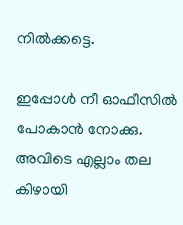നിൽക്കട്ടെ.

ഇപ്പോൾ നീ ഓഫീസിൽ പോകാൻ നോക്കു. അവിടെ എല്ലാം തല കിഴായി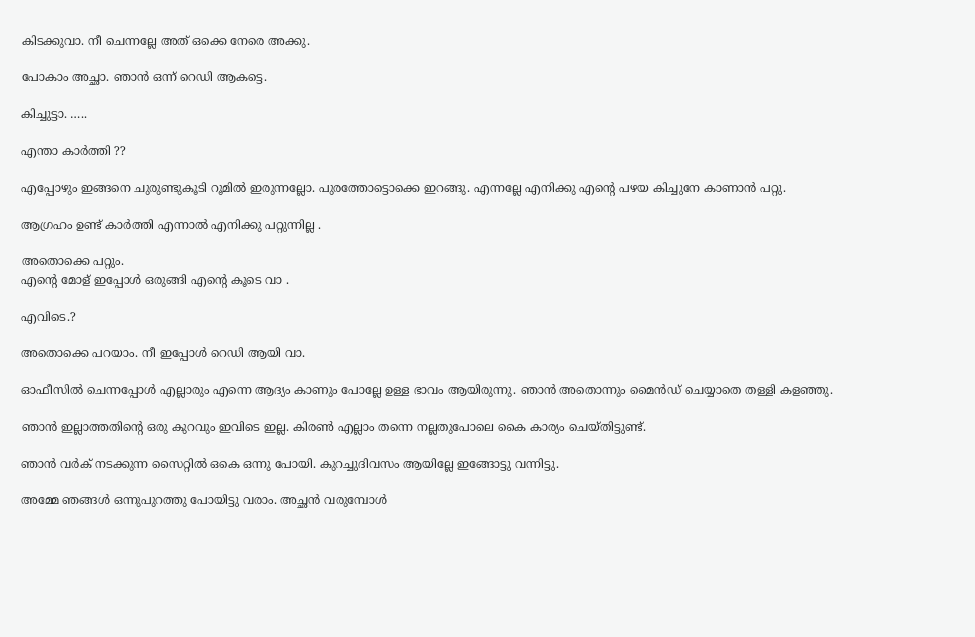കിടക്കുവാ. നീ ചെന്നല്ലേ അത് ഒക്കെ നേരെ അക്കു.

പോകാം അച്ഛാ. ഞാൻ ഒന്ന് റെഡി ആകട്ടെ.

കിച്ചുട്ടാ. …..

എന്താ കാർത്തി ??

എപ്പോഴും ഇങ്ങനെ ചുരുണ്ടുകൂടി റൂമിൽ ഇരുന്നല്ലോ. പുരത്തോട്ടൊക്കെ ഇറങ്ങു. എന്നല്ലേ എനിക്കു എന്റെ പഴയ കിച്ചുനേ കാണാൻ പറ്റു.

ആഗ്രഹം ഉണ്ട് കാർത്തി എന്നാൽ എനിക്കു പറ്റുന്നില്ല .

അതൊക്കെ പറ്റും.
എന്റെ മോള് ഇപ്പോൾ ഒരുങ്ങി എന്റെ കൂടെ വാ .

എവിടെ.?

അതൊക്കെ പറയാം. നീ ഇപ്പോൾ റെഡി ആയി വാ.

ഓഫീസിൽ ചെന്നപ്പോൾ എല്ലാരും എന്നെ ആദ്യം കാണും പോല്ലേ ഉള്ള ഭാവം ആയിരുന്നു. ഞാൻ അതൊന്നും മൈൻഡ് ചെയ്യാതെ തള്ളി കളഞ്ഞു.

ഞാൻ ഇല്ലാത്തതിന്റെ ഒരു കുറവും ഇവിടെ ഇല്ല. കിരൺ എല്ലാം തന്നെ നല്ലതുപോലെ കൈ കാര്യം ചെയ്തിട്ടുണ്ട്.

ഞാൻ വർക് നടക്കുന്ന സൈറ്റിൽ ഒകെ ഒന്നു പോയി. കുറച്ചുദിവസം ആയില്ലേ ഇങ്ങോട്ടു വന്നിട്ടു.

അമ്മേ ഞങ്ങൾ ഒന്നുപുറത്തു പോയിട്ടു വരാം. അച്ഛൻ വരുമ്പോൾ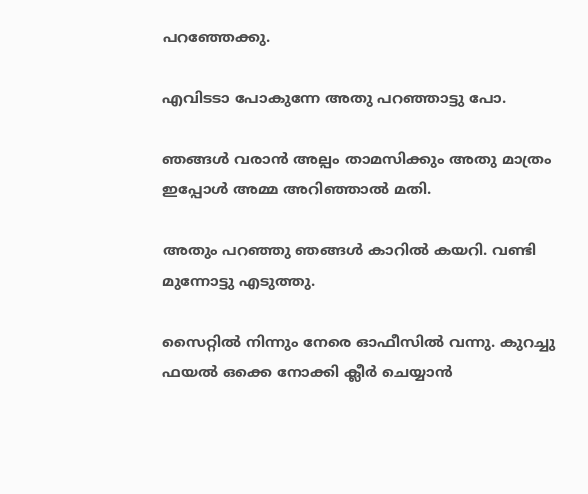പറഞ്ഞേക്കു.

എവിടടാ പോകുന്നേ അതു പറഞ്ഞാട്ടു പോ.

ഞങ്ങൾ വരാൻ അല്പം താമസിക്കും അതു മാത്രം ഇപ്പോൾ അമ്മ അറിഞ്ഞാൽ മതി.

അതും പറഞ്ഞു ഞങ്ങൾ കാറിൽ കയറി. വണ്ടി മുന്നോട്ടു എടുത്തു.

സൈറ്റിൽ നിന്നും നേരെ ഓഫീസിൽ വന്നു. കുറച്ചു ഫയൽ ഒക്കെ നോക്കി ക്ലീർ ചെയ്യാൻ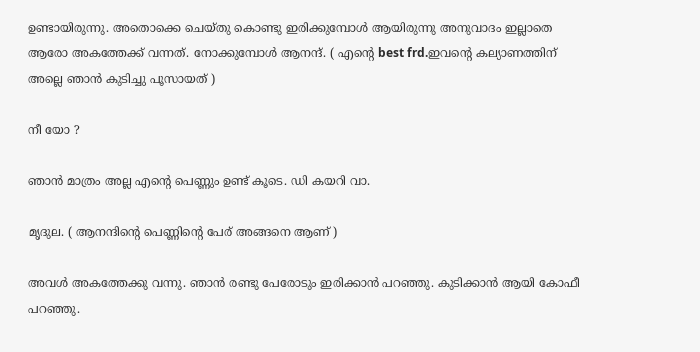ഉണ്ടായിരുന്നു. അതൊക്കെ ചെയ്‌തു കൊണ്ടു ഇരിക്കുമ്പോൾ ആയിരുന്നു അനുവാദം ഇല്ലാതെ ആരോ അകത്തേക്ക് വന്നത്. നോക്കുമ്പോൾ ആനന്ദ്. ( എന്റെ best frd.ഇവന്റെ കല്യാണത്തിന് അല്ലെ ഞാൻ കുടിച്ചു പൂസായത് )

നീ യോ ?

ഞാൻ മാത്രം അല്ല എന്റെ പെണ്ണും ഉണ്ട് കൂടെ. ഡി കയറി വാ.

മൃദുല. ( ആനന്ദിന്റെ പെണ്ണിന്റെ പേര് അങ്ങനെ ആണ് )

അവൾ അകത്തേക്കു വന്നു. ഞാൻ രണ്ടു പേരോടും ഇരിക്കാൻ പറഞ്ഞു. കുടിക്കാൻ ആയി കോഫീ പറഞ്ഞു.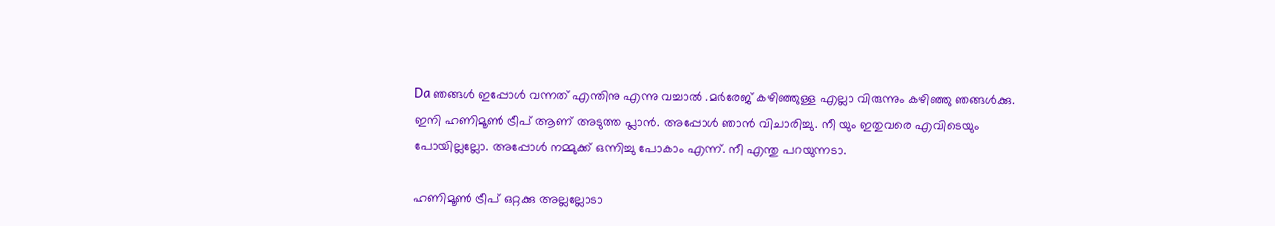Da ഞങ്ങൾ ഇപ്പോൾ വന്നത് എന്തിനു എന്നു വച്ചാൽ .മർരേജ് കഴിഞ്ഞുള്ള എല്ലാ വിരുന്നും കഴിഞ്ഞു ഞങ്ങൾക്കു. ഇനി ഹണിമൂൺ ട്രീപ് ആണ് അടുത്ത പ്ലാൻ. അപ്പോൾ ഞാൻ വിചാരിച്ചു. നീ യും ഇതുവരെ എവിടെയും പോയില്ലല്ലോ. അപ്പോൾ നമ്മുക്ക് ഒന്നിച്ചു പോകാം എന്ന്. നീ എന്തു പറയുന്നടാ.

ഹണിമൂൺ ട്രീപ് ഒറ്റക്കു അല്ലല്ലോടാ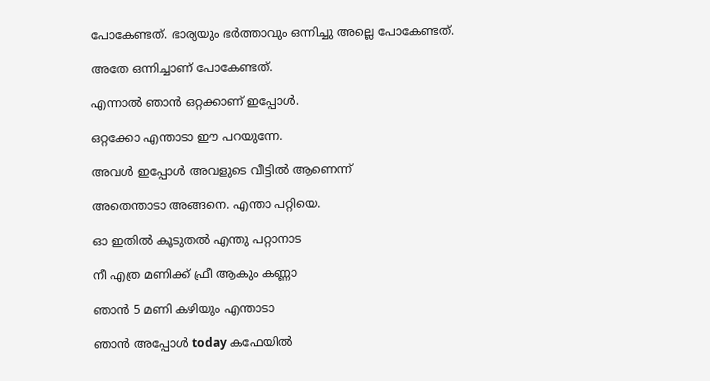പോകേണ്ടത്. ഭാര്യയും ഭർത്താവും ഒന്നിച്ചു അല്ലെ പോകേണ്ടത്.

അതേ ഒന്നിച്ചാണ് പോകേണ്ടത്.

എന്നാൽ ഞാൻ ഒറ്റക്കാണ് ഇപ്പോൾ.

ഒറ്റക്കോ എന്താടാ ഈ പറയുന്നേ.

അവൾ ഇപ്പോൾ അവളുടെ വീട്ടിൽ ആണെന്ന്

അതെന്താടാ അങ്ങനെ. എന്താ പറ്റിയെ.

ഓ ഇതിൽ കൂടുതൽ എന്തു പറ്റാനാട

നീ എത്ര മണിക്ക് ഫ്രീ ആകും കണ്ണാ

ഞാൻ 5 മണി കഴിയും എന്താടാ

ഞാൻ അപ്പോൾ today കഫേയിൽ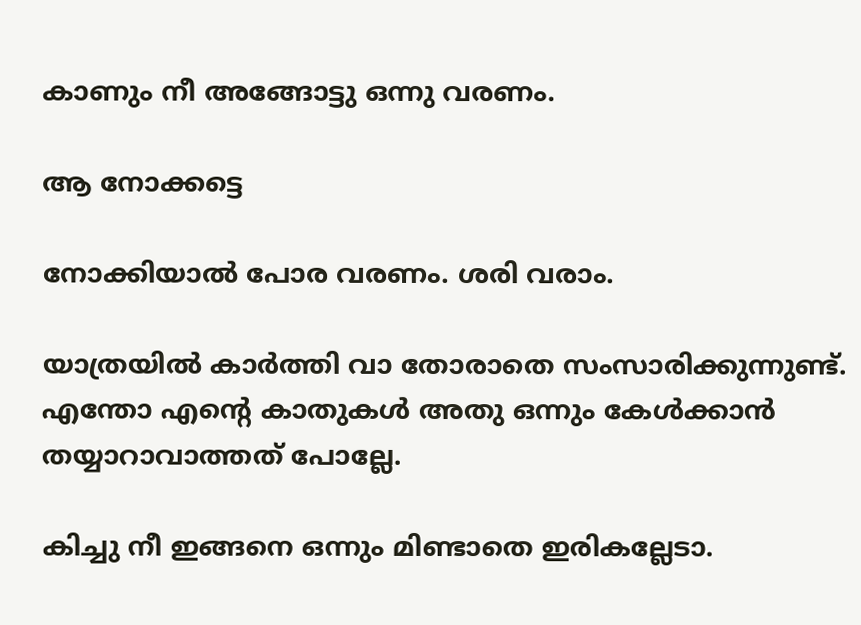കാണും നീ അങ്ങോട്ടു ഒന്നു വരണം.

ആ നോക്കട്ടെ

നോക്കിയാൽ പോര വരണം. ശരി വരാം.

യാത്രയിൽ കാർത്തി വാ തോരാതെ സംസാരിക്കുന്നുണ്ട്. എന്തോ എന്റെ കാതുകൾ അതു ഒന്നും കേൾക്കാൻ തയ്യാറാവാത്തത് പോല്ലേ.

കിച്ചു നീ ഇങ്ങനെ ഒന്നും മിണ്ടാതെ ഇരികല്ലേടാ.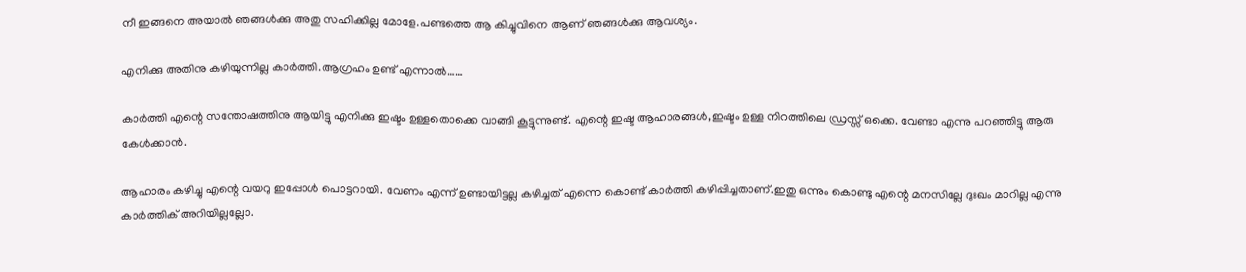നീ ഇങ്ങനെ അയാൽ ഞങ്ങൾക്കു അതു സഹിക്കില്ല മോളേ.പണ്ടത്തെ ആ കിച്ചുവിനെ ആണ് ഞങ്ങൾക്കു ആവശ്യം.

എനിക്കു അതിനു കഴിയുന്നില്ല കാർത്തി.ആഗ്രഹം ഉണ്ട് എന്നാൽ……

കാർത്തി എന്റെ സന്തോഷത്തിനു ആയിട്ടു എനിക്കു ഇഷ്ടം ഉള്ളതൊക്കെ വാങ്ങി കൂട്ടുന്നുണ്ട്. എന്റെ ഇഷ്ട ആഹാരങ്ങൾ,ഇഷ്ടം ഉള്ള നിറത്തിലെ ഡ്രസ്സ് ഒക്കെ. വേണ്ടാ എന്നു പറഞ്ഞിട്ടു ആരു കേൾക്കാൻ.

ആഹാരം കഴിച്ചു എന്റെ വയറു ഇപ്പോൾ പൊട്ടറായി. വേണം എന്ന് ഉണ്ടായിട്ടല്ല കഴിച്ചത് എന്നെ കൊണ്ട് കാർത്തി കഴിപ്പിച്ചതാണ്.ഇതു ഒന്നും കൊണ്ടു എന്റെ മനസില്ലേ ദുഃഖം മാറില്ല എന്നു കാർത്തിക് അറിയില്ലല്ലോ.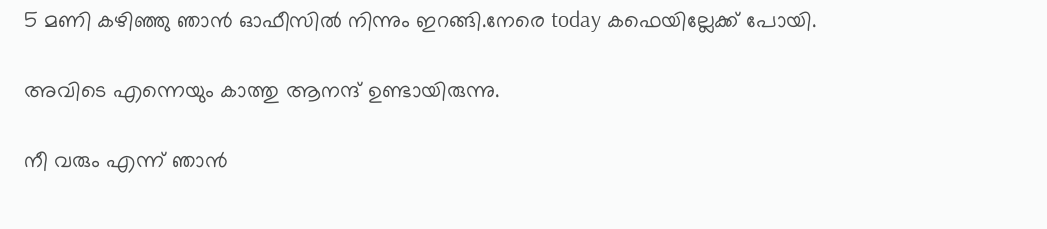5 മണി കഴിഞ്ഞു ഞാൻ ഓഫീസിൽ നിന്നും ഇറങ്ങി.നേരെ today കഫെയില്ലേക്ക് പോയി.

അവിടെ എന്നെയും കാത്തു ആനന്ദ് ഉണ്ടായിരുന്നു.

നീ വരും എന്ന് ഞാൻ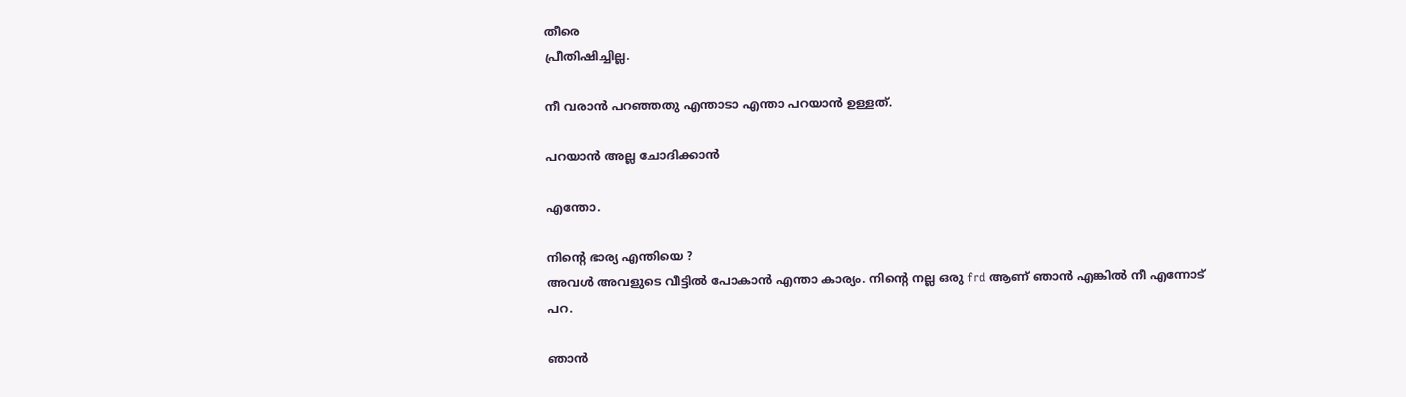തീരെ
പ്രീതിഷിച്ചില്ല.

നീ വരാൻ പറഞ്ഞതു എന്താടാ എന്താ പറയാൻ ഉള്ളത്.

പറയാൻ അല്ല ചോദിക്കാൻ

എന്തോ.

നിന്റെ ഭാര്യ എന്തിയെ ?
അവൾ അവളുടെ വീട്ടിൽ പോകാൻ എന്താ കാര്യം. നിന്റെ നല്ല ഒരു frd ആണ് ഞാൻ എങ്കിൽ നീ എന്നോട്
പറ.

ഞാൻ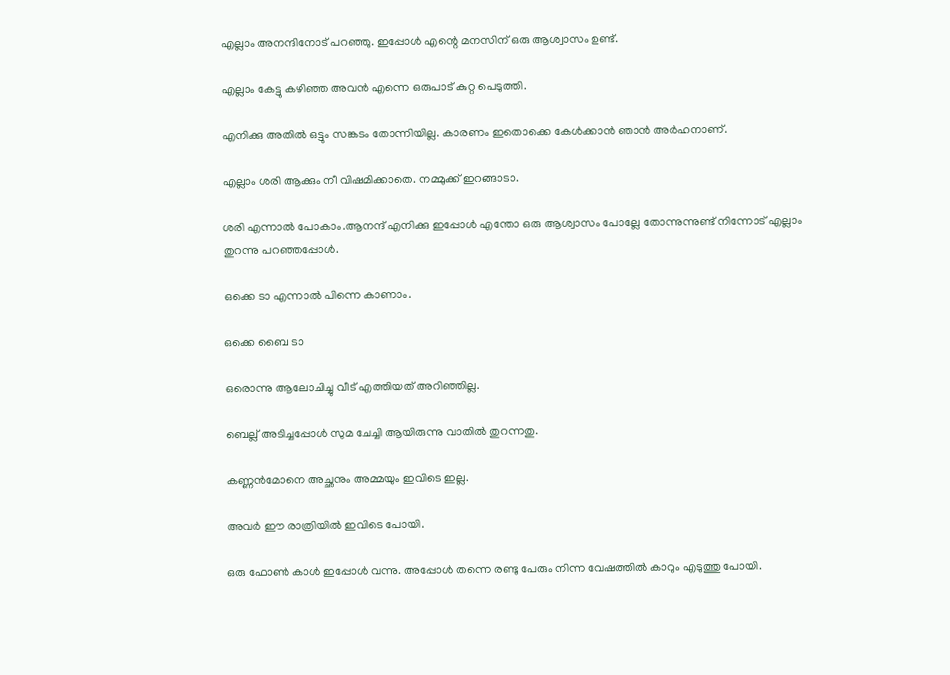എല്ലാം അനന്ദിനോട് പറഞ്ഞു. ഇപ്പോൾ എന്റെ മനസിന്‌ ഒരു ആശ്വാസം ഉണ്ട്.

എല്ലാം കേട്ടു കഴിഞ്ഞ അവൻ എന്നെ ഒരുപാട് കുറ്റ പെടുത്തി.

എനിക്കു അതിൽ ഒട്ടും സങ്കടം തോന്നിയില്ല. കാരണം ഇതൊക്കെ കേൾക്കാൻ ഞാൻ അർഹനാണ്.

എല്ലാം ശരി ആക്കും നീ വിഷമിക്കാതെ. നമ്മുക്ക് ഇറങ്ങാടാ.

ശരി എന്നാൽ പോകാം.ആനന്ദ് എനിക്കു ഇപ്പോൾ എന്തോ ഒരു ആശ്വാസം പോല്ലേ തോന്നുന്നുണ്ട് നിന്നോട് എല്ലാം തുറന്നു പറഞ്ഞപ്പോൾ.

ഒക്കെ ടാ എന്നാൽ പിന്നെ കാണാം.

ഒക്കെ ബൈ ടാ

ഒരൊന്നു ആലോചിച്ചു വീട് എത്തിയത് അറിഞ്ഞില്ല.

ബെല്ല് അടിച്ചപ്പോൾ സുമ ചേച്ചി ആയിരുന്നു വാതിൽ തുറന്നതു.

കണ്ണൻമോനെ അച്ഛനും അമ്മയും ഇവിടെ ഇല്ല.

അവർ ഈ രാത്രിയിൽ ഇവിടെ പോയി.

ഒരു ഫോൺ കാൾ ഇപ്പോൾ വന്നു. അപ്പോൾ തന്നെ രണ്ടു പേരും നിന്ന വേഷത്തിൽ കാറും എടുത്തു പോയി.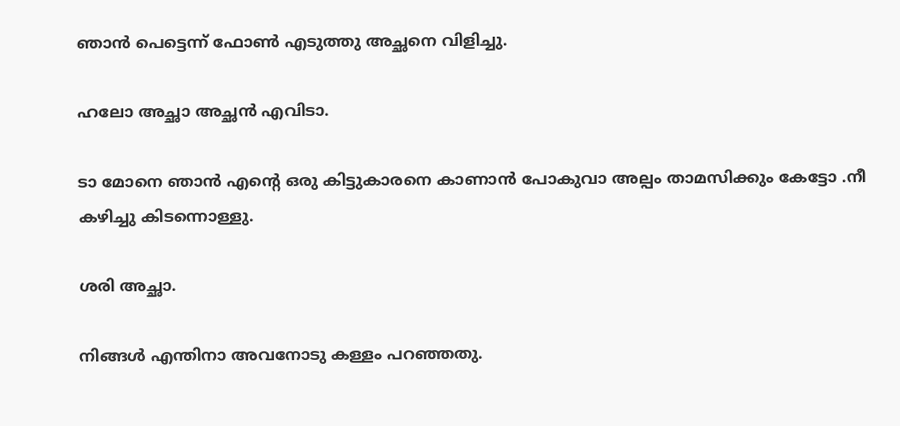ഞാൻ പെട്ടെന്ന് ഫോൺ എടുത്തു അച്ഛനെ വിളിച്ചു.

ഹലോ അച്ഛാ അച്ഛൻ എവിടാ.

ടാ മോനെ ഞാൻ എന്റെ ഒരു കിട്ടുകാരനെ കാണാൻ പോകുവാ അല്പം താമസിക്കും കേട്ടോ .നീ കഴിച്ചു കിടന്നൊള്ളു.

ശരി അച്ഛാ.

നിങ്ങൾ എന്തിനാ അവനോടു കള്ളം പറഞ്ഞതു.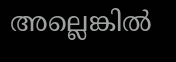അല്ലെങ്കിൽ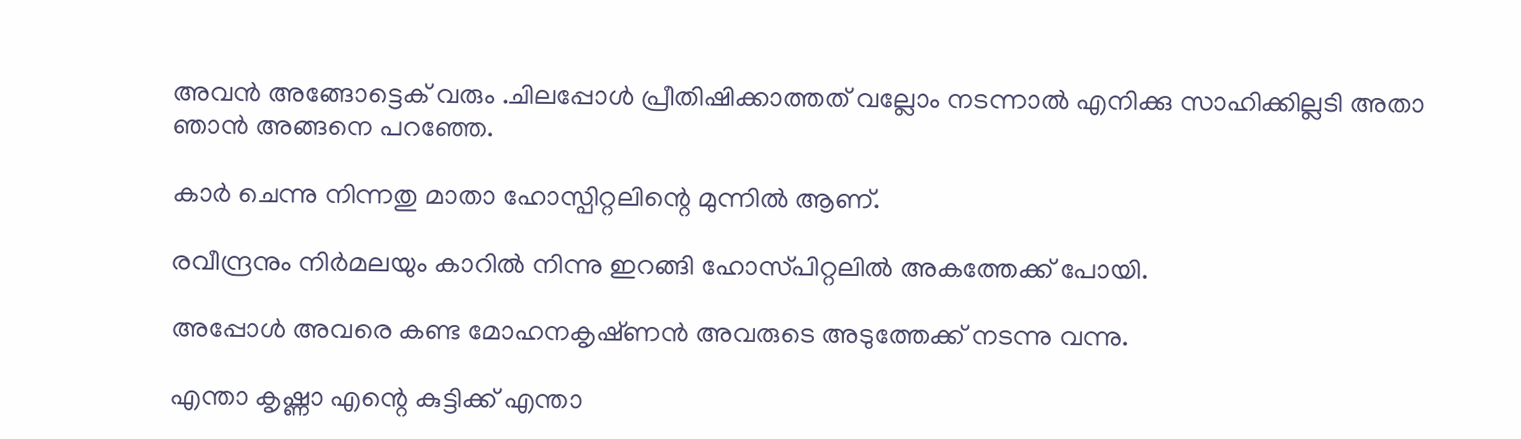അവൻ അങ്ങോട്ടെക് വരും .ചിലപ്പോൾ പ്രീതിഷിക്കാത്തത് വല്ലോം നടന്നാൽ എനിക്കു സാഹിക്കില്ലടി അതാ ഞാൻ അങ്ങനെ പറഞ്ഞേ.

കാർ ചെന്നു നിന്നതു മാതാ ഹോസ്പിറ്റലിന്റെ മുന്നിൽ ആണ്.

രവീന്ദ്രനും നിർമലയും കാറിൽ നിന്നു ഇറങ്ങി ഹോസ്‌പിറ്റലിൽ അകത്തേക്ക് പോയി.

അപ്പോൾ അവരെ കണ്ട മോഹനകൃഷ്‌ണൻ അവരുടെ അടുത്തേക്ക് നടന്നു വന്നു.

എന്താ കൃഷ്ണാ എന്റെ കുട്ടിക്ക് എന്താ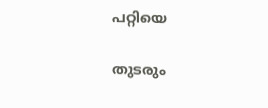പറ്റിയെ

തുടരും